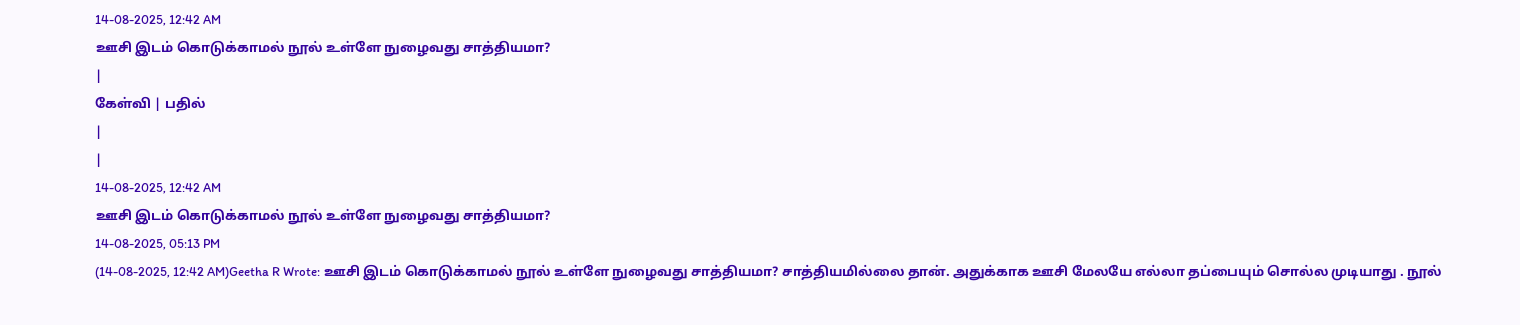14-08-2025, 12:42 AM
ஊசி இடம் கொடுக்காமல் நூல் உள்ளே நுழைவது சாத்தியமா?
|
கேள்வி | பதில்
|
|
14-08-2025, 12:42 AM
ஊசி இடம் கொடுக்காமல் நூல் உள்ளே நுழைவது சாத்தியமா?
14-08-2025, 05:13 PM
(14-08-2025, 12:42 AM)Geetha R Wrote: ஊசி இடம் கொடுக்காமல் நூல் உள்ளே நுழைவது சாத்தியமா? சாத்தியமில்லை தான். அதுக்காக ஊசி மேலயே எல்லா தப்பையும் சொல்ல முடியாது . நூல்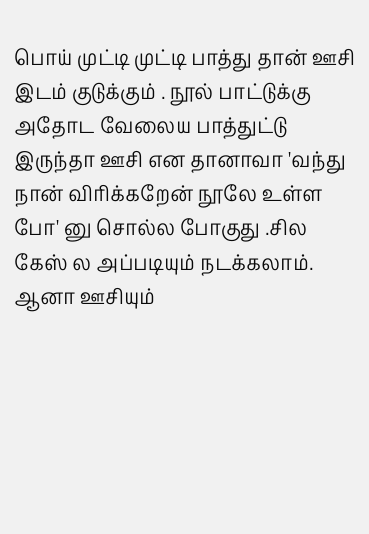பொய் முட்டி முட்டி பாத்து தான் ஊசி இடம் குடுக்கும் . நூல் பாட்டுக்கு அதோட வேலைய பாத்துட்டு இருந்தா ஊசி என தானாவா 'வந்து நான் விரிக்கறேன் நூலே உள்ள போ' னு சொல்ல போகுது .சில கேஸ் ல அப்படியும் நடக்கலாம். ஆனா ஊசியும்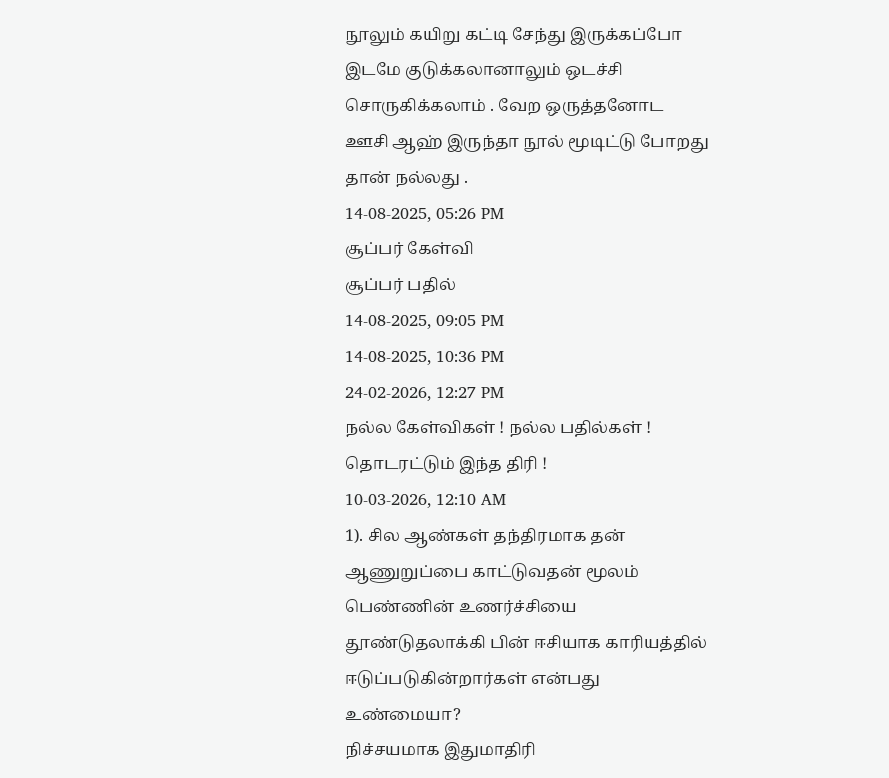நூலும் கயிறு கட்டி சேந்து இருக்கப்போ இடமே குடுக்கலானாலும் ஒடச்சி சொருகிக்கலாம் . வேற ஒருத்தனோட ஊசி ஆஹ் இருந்தா நூல் மூடிட்டு போறது தான் நல்லது .
14-08-2025, 05:26 PM
சூப்பர் கேள்வி
சூப்பர் பதில்
14-08-2025, 09:05 PM
14-08-2025, 10:36 PM
24-02-2026, 12:27 PM
நல்ல கேள்விகள் ! நல்ல பதில்கள் ! தொடரட்டும் இந்த திரி !
10-03-2026, 12:10 AM
1). சில ஆண்கள் தந்திரமாக தன் ஆணுறுப்பை காட்டுவதன் மூலம் பெண்ணின் உணர்ச்சியை தூண்டுதலாக்கி பின் ஈசியாக காரியத்தில் ஈடுப்படுகின்றார்கள் என்பது உண்மையா?
நிச்சயமாக இதுமாதிரி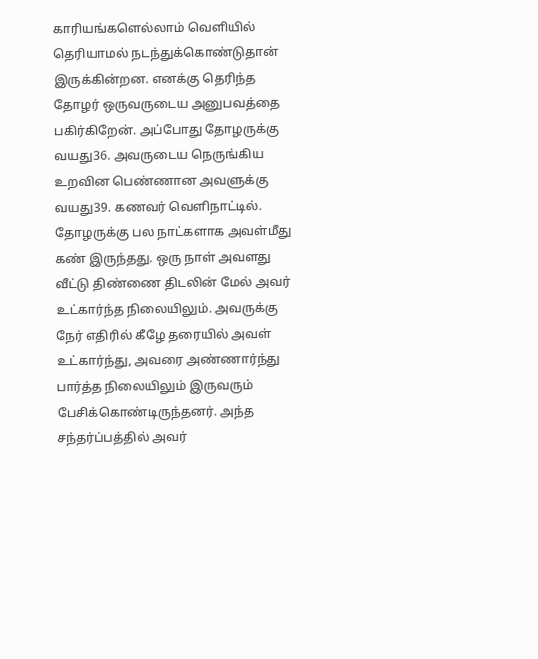காரியங்களெல்லாம் வெளியில் தெரியாமல் நடந்துக்கொண்டுதான் இருக்கின்றன. எனக்கு தெரிந்த தோழர் ஒருவருடைய அனுபவத்தை பகிர்கிறேன். அப்போது தோழருக்கு வயது36. அவருடைய நெருங்கிய உறவின பெண்ணான அவளுக்கு வயது39. கணவர் வெளிநாட்டில். தோழருக்கு பல நாட்களாக அவள்மீது கண் இருந்தது. ஒரு நாள் அவளது வீட்டு திண்ணை திடலின் மேல் அவர் உட்கார்ந்த நிலையிலும். அவருக்கு நேர் எதிரில் கீழே தரையில் அவள் உட்கார்ந்து, அவரை அண்ணார்ந்து பார்த்த நிலையிலும் இருவரும் பேசிக்கொண்டிருந்தனர். அந்த சந்தர்ப்பத்தில் அவர்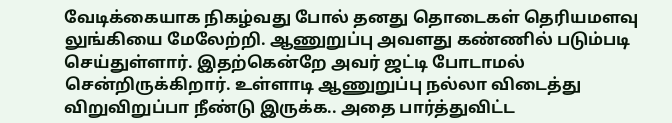வேடிக்கையாக நிகழ்வது போல் தனது தொடைகள் தெரியமளவு லுங்கியை மேலேற்றி. ஆணுறுப்பு அவளது கண்ணில் படும்படி செய்துள்ளார். இதற்கென்றே அவர் ஜட்டி போடாமல் சென்றிருக்கிறார். உள்ளாடி ஆணுறுப்பு நல்லா விடைத்து விறுவிறுப்பா நீண்டு இருக்க.. அதை பார்த்துவிட்ட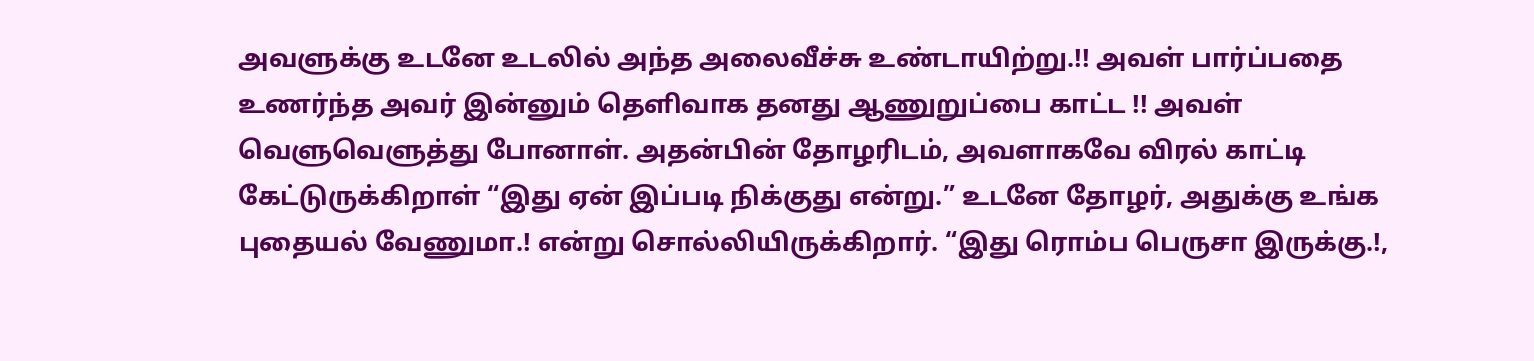அவளுக்கு உடனே உடலில் அந்த அலைவீச்சு உண்டாயிற்று.!! அவள் பார்ப்பதை உணர்ந்த அவர் இன்னும் தெளிவாக தனது ஆணுறுப்பை காட்ட !! அவள் வெளுவெளுத்து போனாள். அதன்பின் தோழரிடம், அவளாகவே விரல் காட்டி கேட்டுருக்கிறாள் “இது ஏன் இப்படி நிக்குது என்று.” உடனே தோழர், அதுக்கு உங்க புதையல் வேணுமா.! என்று சொல்லியிருக்கிறார். “இது ரொம்ப பெருசா இருக்கு.!,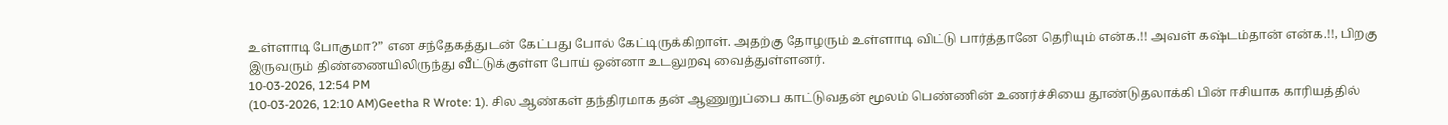உள்ளாடி போகுமா?” என சந்தேகத்துடன் கேட்பது போல் கேட்டிருக்கிறாள். அதற்கு தோழரும் உள்ளாடி விட்டு பார்த்தானே தெரியும் என்க.!! அவள் கஷ்டம்தான் என்க.!!, பிறகு இருவரும் திண்ணையிலிருந்து வீட்டுக்குள்ள போய் ஒன்னா உடலுறவு வைத்துள்ளனர்.
10-03-2026, 12:54 PM
(10-03-2026, 12:10 AM)Geetha R Wrote: 1). சில ஆண்கள் தந்திரமாக தன் ஆணுறுப்பை காட்டுவதன் மூலம் பெண்ணின் உணர்ச்சியை தூண்டுதலாக்கி பின் ஈசியாக காரியத்தில்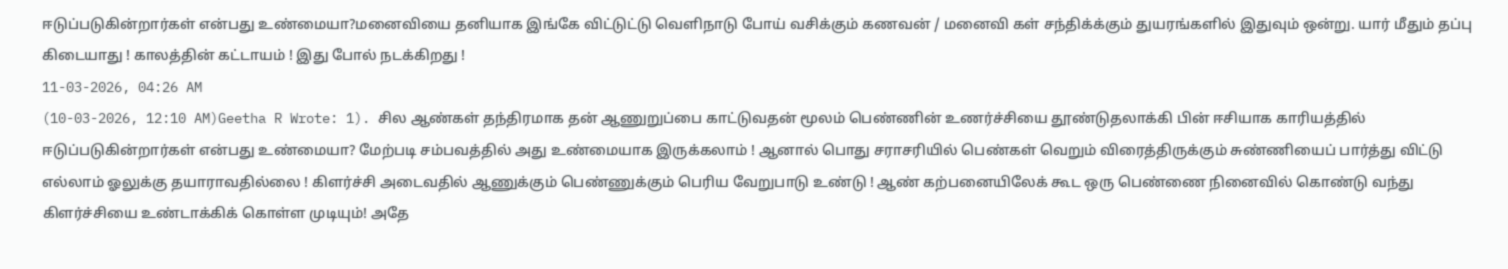ஈடுப்படுகின்றார்கள் என்பது உண்மையா?மனைவியை தனியாக இங்கே விட்டுட்டு வெளிநாடு போய் வசிக்கும் கணவன் / மனைவி கள் சந்திக்க்கும் துயரங்களில் இதுவும் ஒன்று. யார் மீதும் தப்பு கிடையாது ! காலத்தின் கட்டாயம் ! இது போல் நடக்கிறது !
11-03-2026, 04:26 AM
(10-03-2026, 12:10 AM)Geetha R Wrote: 1). சில ஆண்கள் தந்திரமாக தன் ஆணுறுப்பை காட்டுவதன் மூலம் பெண்ணின் உணர்ச்சியை தூண்டுதலாக்கி பின் ஈசியாக காரியத்தில் ஈடுப்படுகின்றார்கள் என்பது உண்மையா? மேற்படி சம்பவத்தில் அது உண்மையாக இருக்கலாம் ! ஆனால் பொது சராசரியில் பெண்கள் வெறும் விரைத்திருக்கும் சுண்ணியைப் பார்த்து விட்டு எல்லாம் ஓலுக்கு தயாராவதில்லை ! கிளர்ச்சி அடைவதில் ஆணுக்கும் பெண்ணுக்கும் பெரிய வேறுபாடு உண்டு ! ஆண் கற்பனையிலேக் கூட ஒரு பெண்ணை நினைவில் கொண்டு வந்து கிளர்ச்சியை உண்டாக்கிக் கொள்ள முடியும்! அதே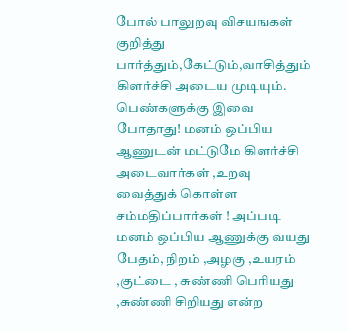போல் பாலுறவு விசயஙகள் குறித்து பார்த்தும்,கேட்டும்,வாசித்தும் கிளர்ச்சி அடைய முடியும். பெண்களுக்கு இவை போதாது! மனம் ஒப்பிய ஆணுடன் மட்டுமே கிளர்ச்சி அடைவார்கள் ,உறவு வைத்துக் கொள்ள சம்மதிப்பார்கள் ! அப்படி மனம் ஒப்பிய ஆணுக்கு வயது பேதம், நிறம் ,அழகு ,உயரம் ,குட்டை , சுண்ணி பெரியது ,சுண்ணி சிறியது என்ற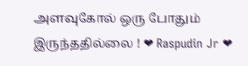அளவுகோல் ஒரு போதும் இருந்ததில்லை ! ❤ Raspudin Jr ❤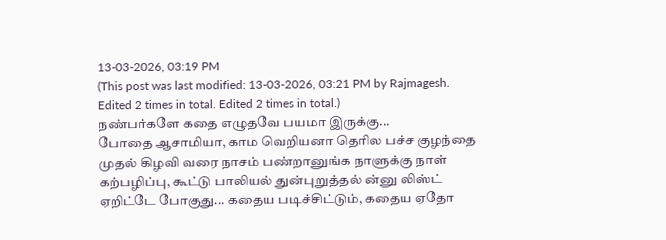13-03-2026, 03:19 PM
(This post was last modified: 13-03-2026, 03:21 PM by Rajmagesh. Edited 2 times in total. Edited 2 times in total.)
நண்பர்களே கதை எழுதவே பயமா இருக்கு...
போதை ஆசாமியா, காம வெறியனா தெரில பச்ச குழந்தை முதல் கிழவி வரை நாசம் பண்றானுங்க நாளுக்கு நாள் கற்பழிப்பு, கூட்டு பாலியல் துன்புறுத்தல் ன்னு லிஸ்ட் ஏறிட்டே போகுது... கதைய படிச்சிட்டும், கதைய ஏதோ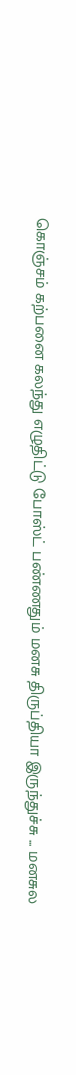கொஞ்சம் கற்பனை கலந்து எழுதிட்டு போஸ்ட் பண்ணதும் மனசு திருப்தியா இருந்துச்சு ... மனசுல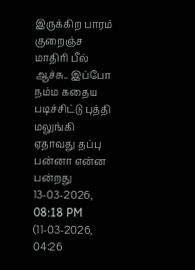இருக்கிற பாரம் குறைஞ்ச மாதிரி பீல் ஆச்சு.. இப்போ நம்ம கதைய படிச்சிட்டு புத்தி மலுங்கி ஏதாவது தப்பு பன்னா என்ன பன்றது
13-03-2026, 08:18 PM
(11-03-2026, 04:26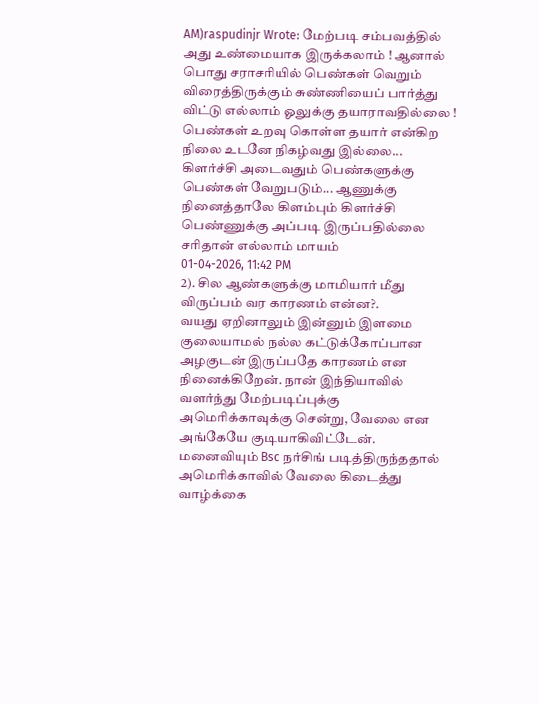AM)raspudinjr Wrote: மேற்படி சம்பவத்தில் அது உண்மையாக இருக்கலாம் ! ஆனால் பொது சராசரியில் பெண்கள் வெறும் விரைத்திருக்கும் சுண்ணியைப் பார்த்து விட்டு எல்லாம் ஓலுக்கு தயாராவதில்லை ! பெண்கள் உறவு கொள்ள தயார் என்கிற நிலை உடனே நிகழ்வது இல்லை... கிளர்ச்சி அடைவதும் பெண்களுக்கு பெண்கள் வேறுபடும்... ஆணுக்கு நினைத்தாலே கிளம்பும் கிளர்ச்சி பெண்ணுக்கு அப்படி இருப்பதில்லை சரிதான் எல்லாம் மாயம்
01-04-2026, 11:42 PM
2). சில ஆண்களுக்கு மாமியார் மீது விருப்பம் வர காரணம் என்ன?.
வயது ஏறினாலும் இன்னும் இளமை குலையாமல் நல்ல கட்டுக்கோப்பான அழகுடன் இருப்பதே காரணம் என நினைக்கிறேன். நான் இந்தியாவில் வளர்ந்து மேற்படிப்புக்கு அமெரிக்காவுக்கு சென்று, வேலை என அங்கேயே குடியாகிவிட்டேன். மனைவியும் Bsc நர்சிங் படித்திருந்ததால் அமெரிக்காவில் வேலை கிடைத்து வாழ்க்கை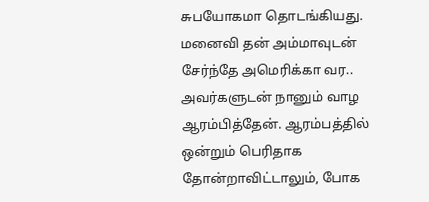சுபயோகமா தொடங்கியது. மனைவி தன் அம்மாவுடன் சேர்ந்தே அமெரிக்கா வர.. அவர்களுடன் நானும் வாழ ஆரம்பித்தேன். ஆரம்பத்தில் ஒன்றும் பெரிதாக தோன்றாவிட்டாலும், போக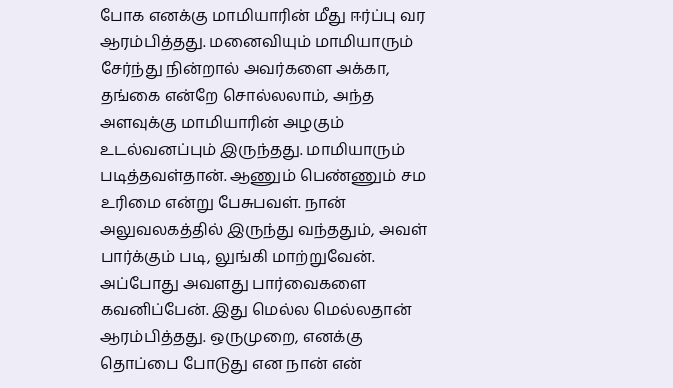போக எனக்கு மாமியாரின் மீது ஈர்ப்பு வர ஆரம்பித்தது. மனைவியும் மாமியாரும் சேர்ந்து நின்றால் அவர்களை அக்கா, தங்கை என்றே சொல்லலாம், அந்த அளவுக்கு மாமியாரின் அழகும் உடல்வனப்பும் இருந்தது. மாமியாரும் படித்தவள்தான். ஆணும் பெண்ணும் சம உரிமை என்று பேசுபவள். நான் அலுவலகத்தில் இருந்து வந்ததும், அவள் பார்க்கும் படி, லுங்கி மாற்றுவேன். அப்போது அவளது பார்வைகளை கவனிப்பேன். இது மெல்ல மெல்லதான் ஆரம்பித்தது. ஒருமுறை, எனக்கு தொப்பை போடுது என நான் என்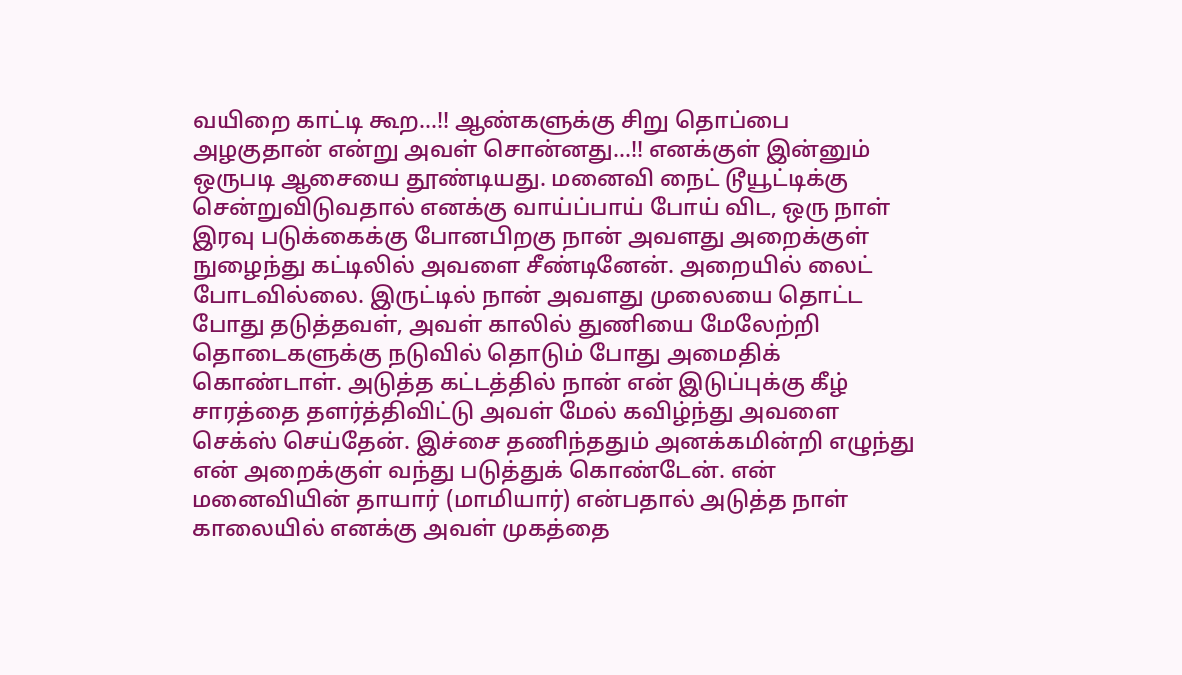வயிறை காட்டி கூற...!! ஆண்களுக்கு சிறு தொப்பை அழகுதான் என்று அவள் சொன்னது...!! எனக்குள் இன்னும் ஒருபடி ஆசையை தூண்டியது. மனைவி நைட் டூயூட்டிக்கு சென்றுவிடுவதால் எனக்கு வாய்ப்பாய் போய் விட, ஒரு நாள் இரவு படுக்கைக்கு போனபிறகு நான் அவளது அறைக்குள் நுழைந்து கட்டிலில் அவளை சீண்டினேன். அறையில் லைட் போடவில்லை. இருட்டில் நான் அவளது முலையை தொட்ட போது தடுத்தவள், அவள் காலில் துணியை மேலேற்றி தொடைகளுக்கு நடுவில் தொடும் போது அமைதிக் கொண்டாள். அடுத்த கட்டத்தில் நான் என் இடுப்புக்கு கீழ் சாரத்தை தளர்த்திவிட்டு அவள் மேல் கவிழ்ந்து அவளை செக்ஸ் செய்தேன். இச்சை தணிந்ததும் அனக்கமின்றி எழுந்து என் அறைக்குள் வந்து படுத்துக் கொண்டேன். என் மனைவியின் தாயார் (மாமியார்) என்பதால் அடுத்த நாள் காலையில் எனக்கு அவள் முகத்தை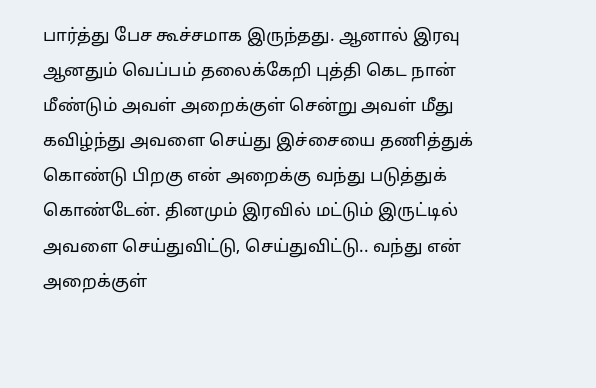பார்த்து பேச கூச்சமாக இருந்தது. ஆனால் இரவு ஆனதும் வெப்பம் தலைக்கேறி புத்தி கெட நான் மீண்டும் அவள் அறைக்குள் சென்று அவள் மீது கவிழ்ந்து அவளை செய்து இச்சையை தணித்துக் கொண்டு பிறகு என் அறைக்கு வந்து படுத்துக் கொண்டேன். தினமும் இரவில் மட்டும் இருட்டில் அவளை செய்துவிட்டு, செய்துவிட்டு.. வந்து என் அறைக்குள்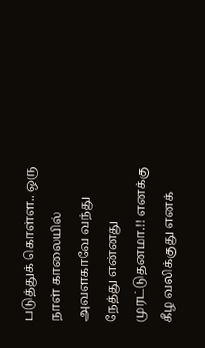படுத்துக் கொள்ள.. ஒரு நாள் காலையில் அவளகாவே வந்து நேத்து என்னது முரட்டுதனமா.!! எனக்கு கீழ வலிக்குது எனக்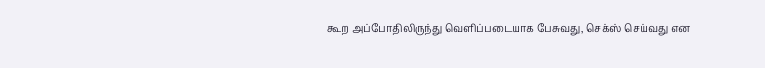கூற அப்போதிலிருந்து வெளிப்படையாக பேசுவது, செக்ஸ் செய்வது என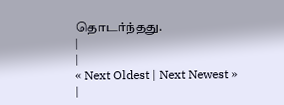தொடர்ந்தது.
|
|
« Next Oldest | Next Newest »
|